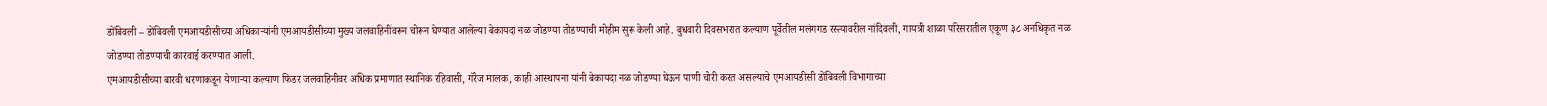डोंबिवली – डोंबिवली एमआयडीसीच्या अधिकाऱ्यांनी एमआयडीसीच्या मुख्य जलवाहिनींवरून चोरून घेण्यात आलेल्या बेकायदा नळ जोडण्या तोडण्याची मोहीम सुरू केली आहे. बुधवारी दिवसभरात कल्याण पूर्वेतील मलंगगड रस्त्यावरील नांदिवली, गायत्री शाळा परिसरातील एकूण ३८ अनधिकृत नळ जोडण्या तोडण्याची कारवाई करण्यात आली.
एमआयडीसीच्या बारवी धरणाकडून येणाऱ्या कल्याण फिडर जलवाहिनीवर अधिक प्रमाणात स्थानिक रहिवासी, गॅरेज मालक, काही आस्थापना यांनी बेकायदा नळ जोडण्या घेऊन पाणी चोरी करत असल्याचे एमआयडीसी डोंबिवली विभागाच्या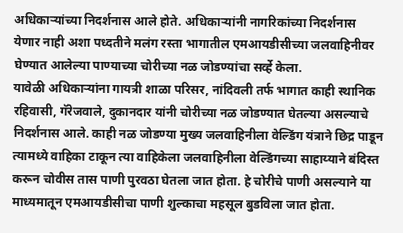अधिकाऱ्यांच्या निदर्शनास आले होते. अधिकाऱ्यांनी नागरिकांच्या निदर्शनास येणार नाही अशा पध्दतीने मलंग रस्ता भागातील एमआयडीसीच्या जलवाहिनीवर घेण्यात आलेल्या पाण्याच्या चोरीच्या नळ जोडण्यांचा सर्व्हे केला.
यावेळी अधिकाऱ्यांना गायत्री शाळा परिसर, नांदिवली तर्फ भागात काही स्थानिक रहिवासी, गॅरेजवाले, दुकानदार यांनी चोरीच्या नळ जोडण्यात घेतल्या असल्याचे निदर्शनास आले. काही नळ जोडण्या मुख्य जलवाहिनीला वेल्डिंग यंत्राने छिद्र पाडून त्यामध्ये वाहिका टाकून त्या वाहिकेला जलवाहिनीला वेल्डिंगच्या साहाय्याने बंदिस्त करून चोवीस तास पाणी पुरवठा घेतला जात होता. हे चोरीचे पाणी असल्याने या माध्यमातून एमआयडीसीचा पाणी शुल्काचा महसूल बुडविला जात होता.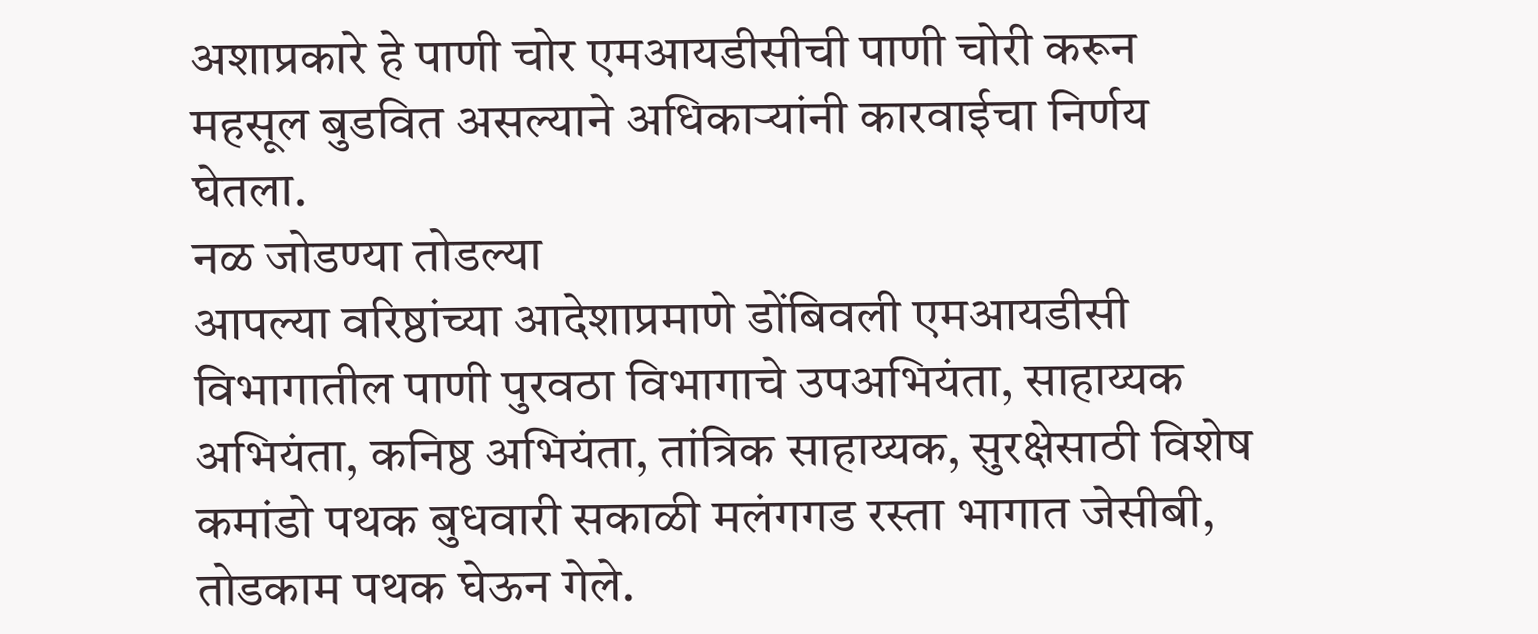अशाप्रकारे हे पाणी चोर एमआयडीसीची पाणी चोरी करून महसूल बुडवित असल्याने अधिकाऱ्यांनी कारवाईचा निर्णय घेतला.
नळ जोडण्या तोडल्या
आपल्या वरिष्ठांच्या आदेशाप्रमाणे डोंबिवली एमआयडीसी विभागातील पाणी पुरवठा विभागाचे उपअभियंता, साहाय्यक अभियंता, कनिष्ठ अभियंता, तांत्रिक साहाय्यक, सुरक्षेसाठी विशेष कमांडो पथक बुधवारी सकाळी मलंगगड रस्ता भागात जेसीबी, तोडकाम पथक घेऊन गेले.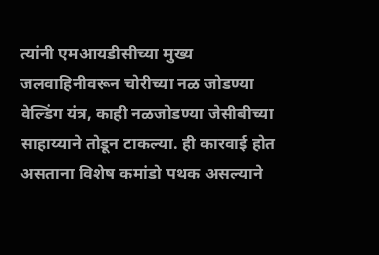त्यांनी एमआयडीसीच्या मुख्य जलवाहिनीवरून चोरीच्या नळ जोडण्या वेल्डिंग यंत्र, काही नळजोडण्या जेसीबीच्या साहाय्याने तोडून टाकल्या. ही कारवाई होत असताना विशेष कमांडो पथक असल्याने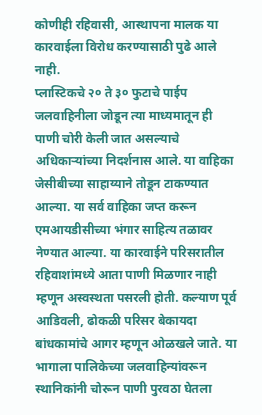कोणीही रहिवासी, आस्थापना मालक या कारवाईला विरोध करण्यासाठी पुढे आले नाही.
प्लास्टिकचे २० ते ३० फुटाचे पाईप जलवाहिनीला जोडून त्या माध्यमातून ही पाणी चोरी केली जात असल्याचे अधिकाऱ्यांच्या निदर्शनास आले. या वाहिका जेसीबीच्या साहाय्याने तोडून टाकण्यात आल्या. या सर्व वाहिका जप्त करून एमआयडीसीच्या भंगार साहित्य तळावर नेण्यात आल्या. या कारवाईने परिसरातील रहिवाशांमध्ये आता पाणी मिळणार नाही म्हणून अस्वस्थता पसरली होती. कल्याण पूर्व आडिवली, ढोकळी परिसर बेकायदा बांधकामांचे आगर म्हणून ओळखले जाते. या भागाला पालिकेच्या जलवाहिन्यांवरून स्थानिकांनी चोरून पाणी पुरवठा घेतला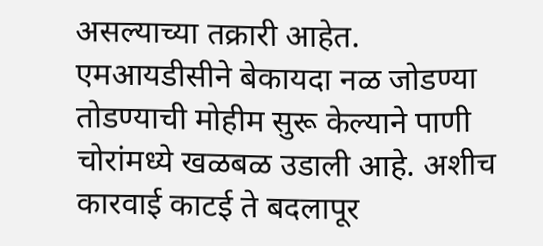असल्याच्या तक्रारी आहेत.
एमआयडीसीने बेकायदा नळ जोडण्या तोडण्याची मोहीम सुरू केल्याने पाणी चोरांमध्ये खळबळ उडाली आहे. अशीच कारवाई काटई ते बदलापूर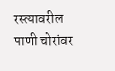रस्त्यावरील पाणी चोरांवर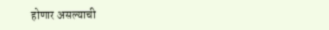होणार असल्याची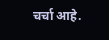चर्चा आहे.